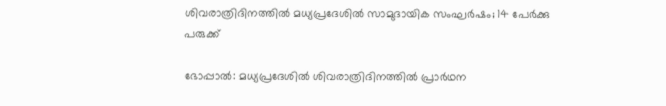ശിവരാത്രിദിനത്തില്‍ മധ്യപ്രദേശില്‍ സാമുദായിക സംഘര്‍ഷം; 14 പേര്‍ക്കു പരുക്ക്

ഭോപ്പാല്‍: മധ്യപ്രദേശില്‍ ശിവരാത്രിദിനത്തില്‍ പ്രാര്‍ഥന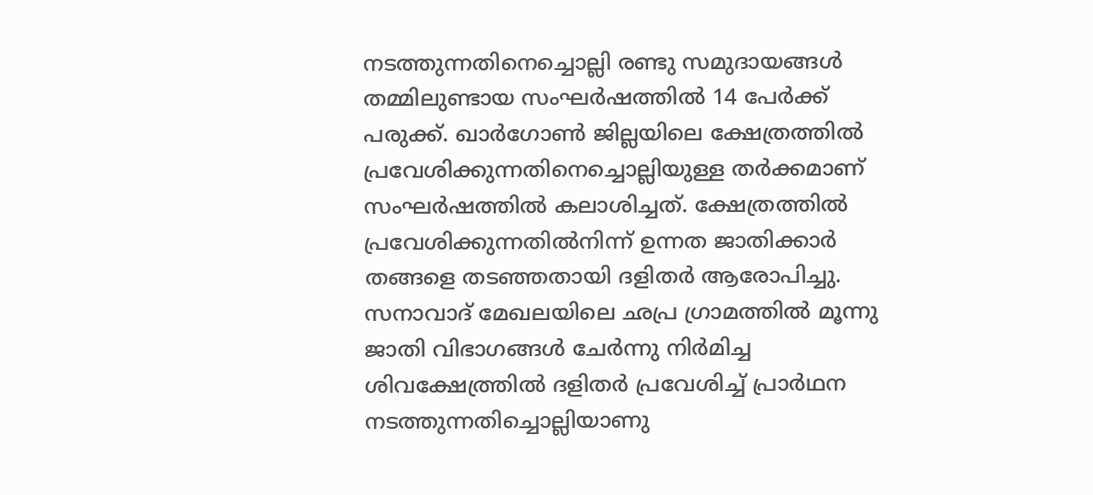നടത്തുന്നതിനെച്ചൊല്ലി രണ്ടു സമുദായങ്ങള്‍ തമ്മിലുണ്ടായ സംഘര്‍ഷത്തില്‍ 14 പേര്‍ക്ക് പരുക്ക്. ഖാര്‍ഗോണ്‍ ജില്ലയിലെ ക്ഷേത്രത്തില്‍ പ്രവേശിക്കുന്നതിനെച്ചൊല്ലിയുള്ള തര്‍ക്കമാണ് സംഘര്‍ഷത്തില്‍ കലാശിച്ചത്. ക്ഷേത്രത്തില്‍ പ്രവേശിക്കുന്നതില്‍നിന്ന് ഉന്നത ജാതിക്കാര്‍ തങ്ങളെ തടഞ്ഞതായി ദളിതര്‍ ആരോപിച്ചു. സനാവാദ് മേഖലയിലെ ഛപ്ര ഗ്രാമത്തില്‍ മൂന്നു ജാതി വിഭാഗങ്ങള്‍ ചേര്‍ന്നു നിര്‍മിച്ച ശിവക്ഷേത്ത്രില്‍ ദളിതര്‍ പ്രവേശിച്ച് പ്രാര്‍ഥന നടത്തുന്നതിച്ചൊല്ലിയാണു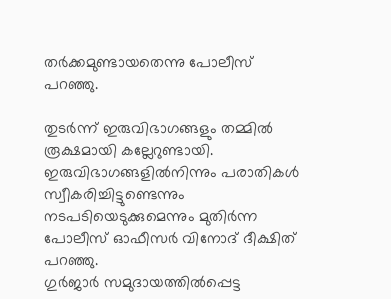തര്‍ക്കമുണ്ടായതെന്നു പോലീസ് പറഞ്ഞു.

തുടര്‍ന്ന് ഇരുവിഭാഗങ്ങളും തമ്മില്‍ രൂക്ഷമായി കല്ലേറുണ്ടായി. ഇരുവിഭാഗങ്ങളില്‍നിന്നും പരാതികള്‍ സ്വീകരിച്ചിട്ടുണ്ടെന്നും നടപടിയെടുക്കുമെന്നും മുതിര്‍ന്ന പോലീസ് ഓഫീസര്‍ വിനോദ് ദീക്ഷിത് പറഞ്ഞു.
ഗുര്‍ജാര്‍ സമുദായത്തില്‍പ്പെട്ട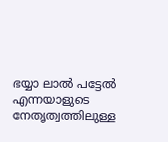ഭയ്യാ ലാല്‍ പട്ടേല്‍ എന്നയാളുടെ നേതൃത്വത്തിലുള്ള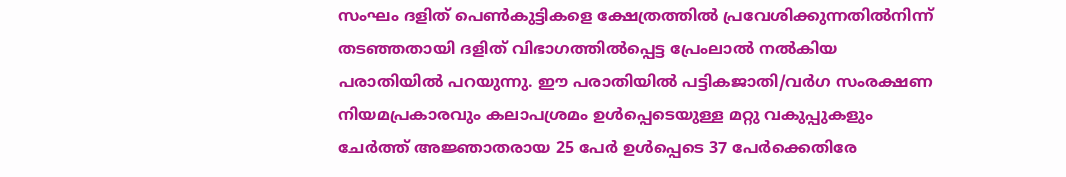സംഘം ദളിത് പെണ്‍കുട്ടികളെ ക്ഷേത്രത്തില്‍ പ്രവേശിക്കുന്നതില്‍നിന്ന് തടഞ്ഞതായി ദളിത് വിഭാഗത്തില്‍പ്പെട്ട പ്രേംലാല്‍ നല്‍കിയ പരാതിയില്‍ പറയുന്നു. ഈ പരാതിയില്‍ പട്ടികജാതി/വര്‍ഗ സംരക്ഷണ നിയമപ്രകാരവും കലാപശ്രമം ഉള്‍പ്പെടെയുള്ള മറ്റു വകുപ്പുകളും ചേര്‍ത്ത് അജ്ഞാതരായ 25 പേര്‍ ഉള്‍പ്പെടെ 37 പേര്‍ക്കെതിരേ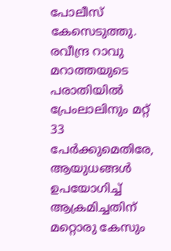പോലീസ് കേസെടുത്തു. രവീന്ദ്ര റാവു മറാത്തയുടെ പരാതിയില്‍ പ്രേംലാലിനും മറ്റ് 33 പേര്‍ക്കുമെതിരേ, ആയുധങ്ങള്‍ ഉപയോഗിച്ച് ആക്രമിച്ചതിന് മറ്റൊരു കേസും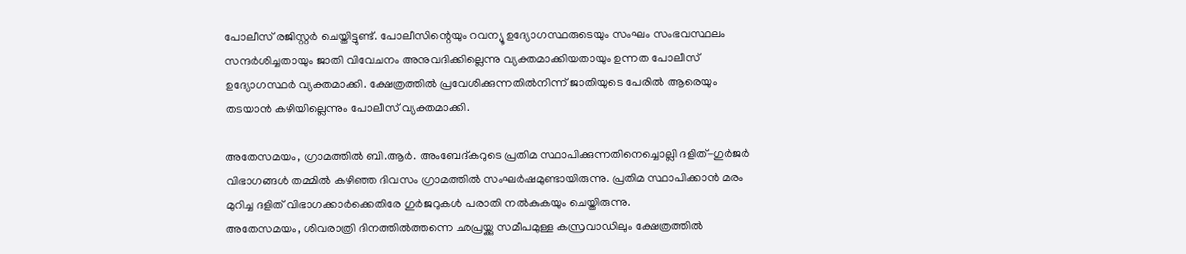പോലീസ് രജിസ്റ്റര്‍ ചെയ്തിട്ടുണ്ട്. പോലീസിന്റെയും റവന്യൂ ഉദ്യോഗസ്ഥരുടെയും സംഘം സംഭവസ്ഥലം സന്ദര്‍ശിച്ചതായും ജാതി വിവേചനം അനുവദിക്കില്ലെന്നു വ്യക്തമാക്കിയതായും ഉന്നത പോലീസ് ഉദ്യോഗസ്ഥര്‍ വ്യക്തമാക്കി. ക്ഷേത്രത്തില്‍ പ്രവേശിക്കുന്നതില്‍നിന്ന് ജാതിയുടെ പേരില്‍ ആരെയും തടയാന്‍ കഴിയില്ലെന്നും പോലീസ് വ്യക്തമാക്കി.

അതേസമയം, ഗ്രാമത്തില്‍ ബി.ആര്‍. അംബേദ്കറുടെ പ്രതിമ സ്ഥാപിക്കുന്നതിനെച്ചൊല്ലി ദളിത്-ഗുര്‍ജര്‍ വിഭാഗങ്ങള്‍ തമ്മില്‍ കഴിഞ്ഞ ദിവസം ഗ്രാമത്തില്‍ സംഘര്‍ഷമുണ്ടായിരുന്നു. പ്രതിമ സ്ഥാപിക്കാന്‍ മരം മുറിച്ച ദളിത് വിഭാഗക്കാര്‍ക്കെതിരേ ഗുര്‍ജറുകള്‍ പരാതി നല്‍കുകയും ചെയ്തിരുന്നു.
അതേസമയം, ശിവരാത്രി ദിനത്തില്‍ത്തന്നെ ഛപ്രയ്ക്കു സമീപമുള്ള കസ്രവാഡിലും ക്ഷേത്രത്തില്‍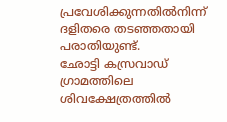പ്രവേശിക്കുന്നതില്‍നിന്ന് ദളിതരെ തടഞ്ഞതായി പരാതിയുണ്ട്.
ഛോട്ടി കസ്രവാഡ് ഗ്രാമത്തിലെ ശിവക്ഷേത്രത്തില്‍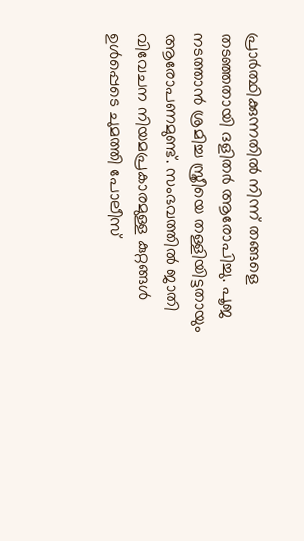പ്രാര്‍ത്ഥിക്കുന്നതില്‍ നിന്ന് തങ്ങളെ തടഞ്ഞതായി ദളിതര്‍ ആരോപിച്ചു. പൂജ നടത്താന്‍ ശ്രമിച്ച സ്ത്രീയെ തള്ളിയിട്ടതായും ആരോപണമുണ്ട്. സംഭവത്തില്‍ ജാതി വിവേചന നിയമപ്രകാരമുള്ള കുറ്റങ്ങള്‍ ഉള്‍പ്പെടെ ചുമത്തി പോലീസ്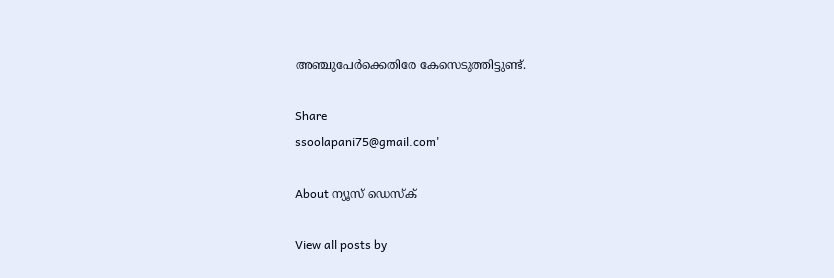അഞ്ചുപേര്‍ക്കെതിരേ കേസെടുത്തിട്ടുണ്ട്.

Share
ssoolapani75@gmail.com'

About ന്യൂസ് ഡെസ്ക്

View all posts by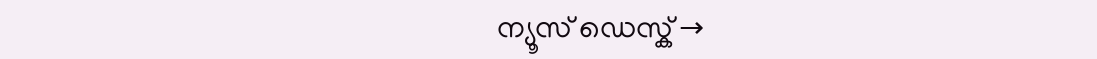ന്യൂസ് ഡെസ്ക് →